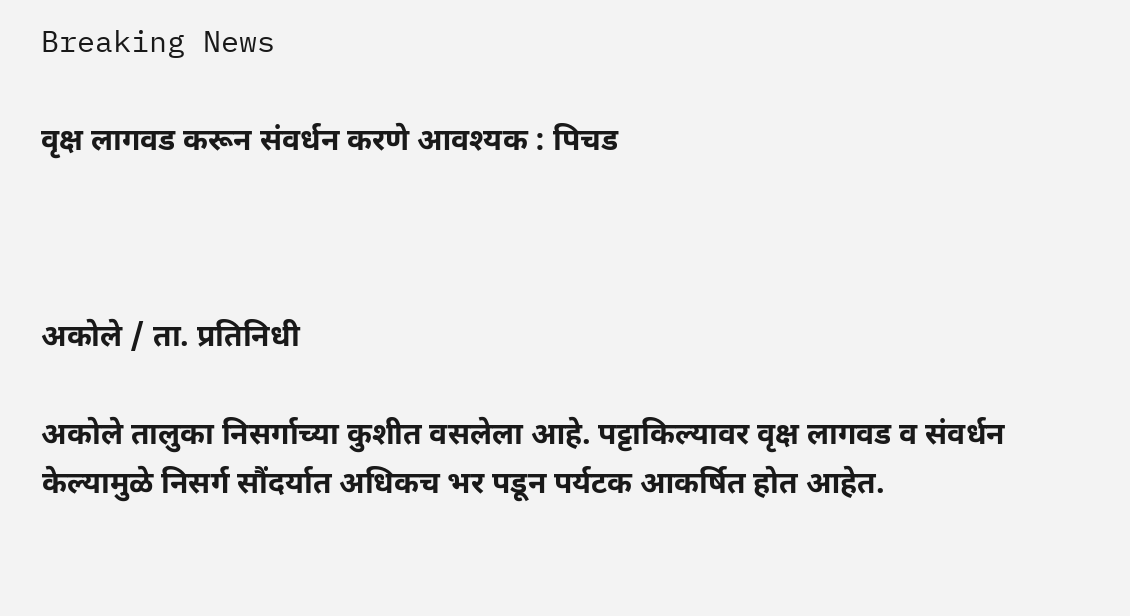Breaking News

वृक्ष लागवड करून संवर्धन करणे आवश्यक : पिचड



अकोले / ता. प्रतिनिधी

अकोले तालुका निसर्गाच्या कुशीत वसलेला आहे. पट्टाकिल्यावर वृक्ष लागवड व संवर्धन केल्यामुळे निसर्ग सौंदर्यात अधिकच भर पडून पर्यटक आकर्षित होत आहेत.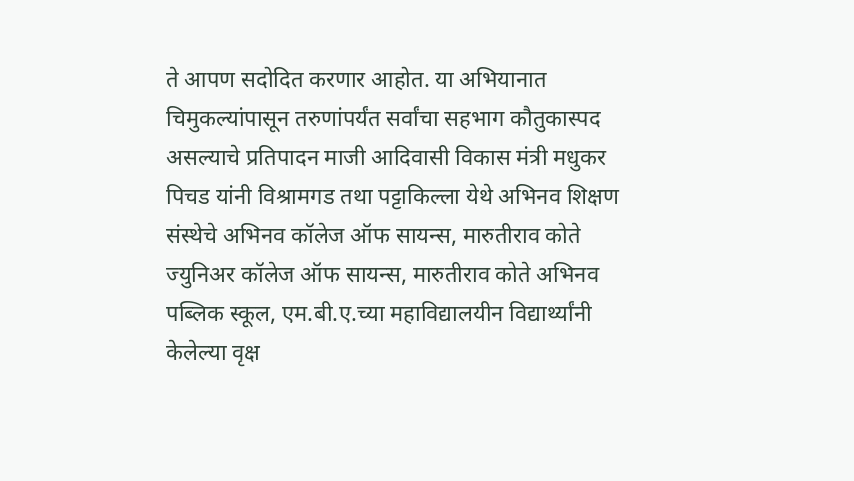ते आपण सदोदित करणार आहोत. या अभियानात चिमुकल्यांपासून तरुणांपर्यंत सर्वांचा सहभाग कौतुकास्पद असल्याचे प्रतिपादन माजी आदिवासी विकास मंत्री मधुकर पिचड यांनी विश्रामगड तथा पट्टाकिल्ला येथे अभिनव शिक्षण संस्थेचे अभिनव कॉलेज ऑफ सायन्स, मारुतीराव कोते ज्युनिअर कॉलेज ऑफ सायन्स, मारुतीराव कोते अभिनव पब्लिक स्कूल, एम.बी.ए.च्या महाविद्यालयीन विद्यार्थ्यांनी केलेल्या वृक्ष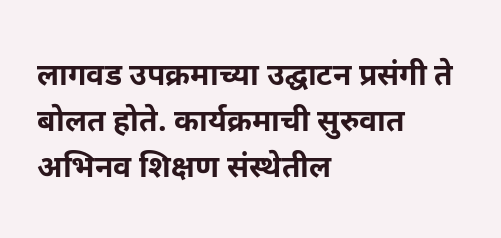लागवड उपक्रमाच्या उद्घाटन प्रसंगी ते बोलत होते. कार्यक्रमाची सुरुवात अभिनव शिक्षण संस्थेतील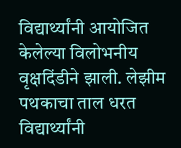विद्यार्थ्यांनी आयोजित केलेल्या विलोभनीय वृक्षदिंडीने झाली. लेझीम पथकाचा ताल धरत विद्यार्थ्यांनी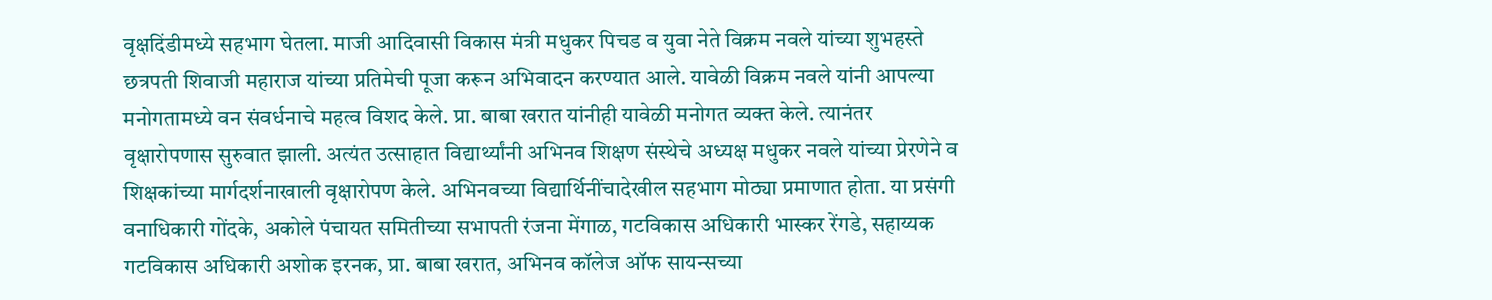वृक्षदिंडीमध्ये सहभाग घेतला. माजी आदिवासी विकास मंत्री मधुकर पिचड व युवा नेते विक्रम नवले यांच्या शुभहस्ते छत्रपती शिवाजी महाराज यांच्या प्रतिमेची पूजा करून अभिवादन करण्यात आले. यावेळी विक्रम नवले यांनी आपल्या मनोगतामध्ये वन संवर्धनाचे महत्व विशद केले. प्रा. बाबा खरात यांनीही यावेळी मनोगत व्यक्त केले. त्यानंतर वृक्षारोपणास सुरुवात झाली. अत्यंत उत्साहात विद्यार्थ्यांनी अभिनव शिक्षण संस्थेचे अध्यक्ष मधुकर नवले यांच्या प्रेरणेने व शिक्षकांच्या मार्गदर्शनाखाली वृक्षारोपण केले. अभिनवच्या विद्यार्थिनींचादेखील सहभाग मोठ्या प्रमाणात होता. या प्रसंगी वनाधिकारी गोंदके, अकोले पंचायत समितीच्या सभापती रंजना मेंगाळ, गटविकास अधिकारी भास्कर रेंगडे, सहाय्यक गटविकास अधिकारी अशोक इरनक, प्रा. बाबा खरात, अभिनव कॉलेज ऑफ सायन्सच्या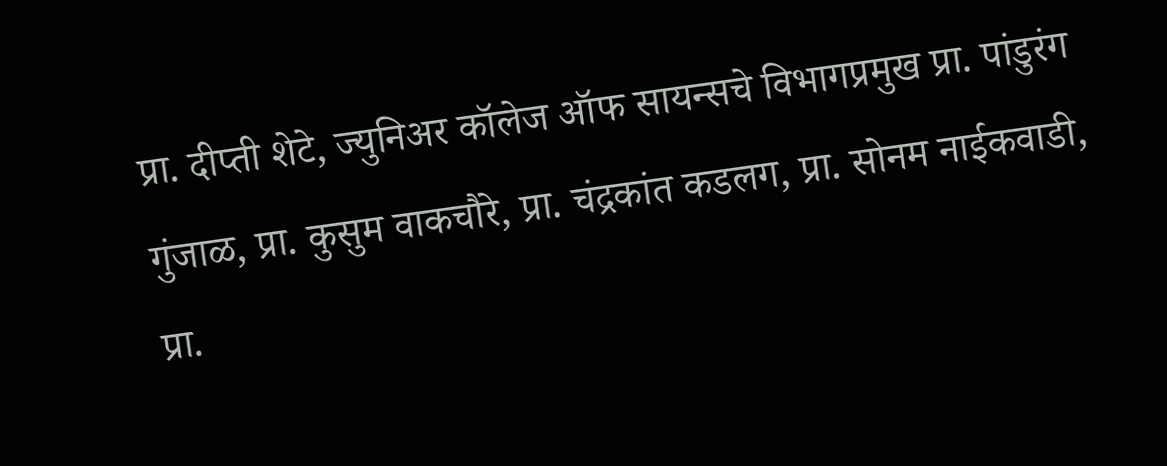प्रा. दीप्ती शेटे, ज्युनिअर कॉलेज ऑफ सायन्सचे विभागप्रमुख प्रा. पांडुरंग गुंजाळ, प्रा. कुसुम वाकचौरे, प्रा. चंद्रकांत कडलग, प्रा. सोनम नाईकवाडी, प्रा.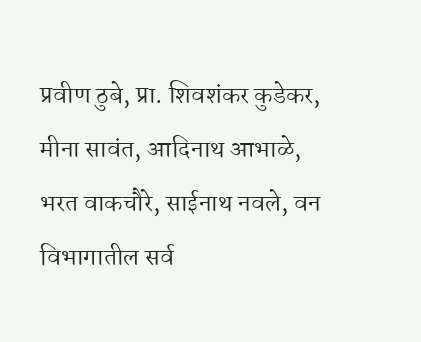प्रवीण ठुबे, प्रा. शिवशंकर कुडेकर, मीना सावंत, आदिनाथ आभाळे, भरत वाकचौरे, साईनाथ नवले, वन विभागातील सर्व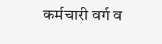कर्मचारी वर्ग व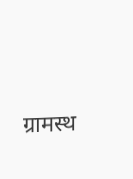ग्रामस्थ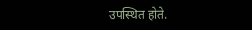उपस्थित होते.